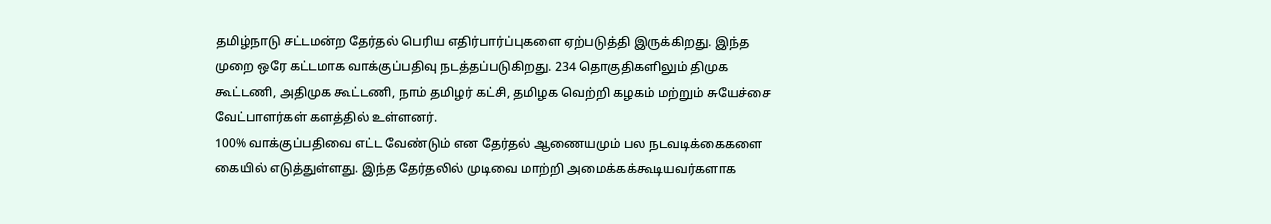தமிழ்நாடு சட்டமன்ற தேர்தல் பெரிய எதிர்பார்ப்புகளை ஏற்படுத்தி இருக்கிறது. இந்த முறை ஒரே கட்டமாக வாக்குப்பதிவு நடத்தப்படுகிறது. 234 தொகுதிகளிலும் திமுக கூட்டணி, அதிமுக கூட்டணி, நாம் தமிழர் கட்சி, தமிழக வெற்றி கழகம் மற்றும் சுயேச்சை வேட்பாளர்கள் களத்தில் உள்ளனர்.
100% வாக்குப்பதிவை எட்ட வேண்டும் என தேர்தல் ஆணையமும் பல நடவடிக்கைகளை கையில் எடுத்துள்ளது. இந்த தேர்தலில் முடிவை மாற்றி அமைக்கக்கூடியவர்களாக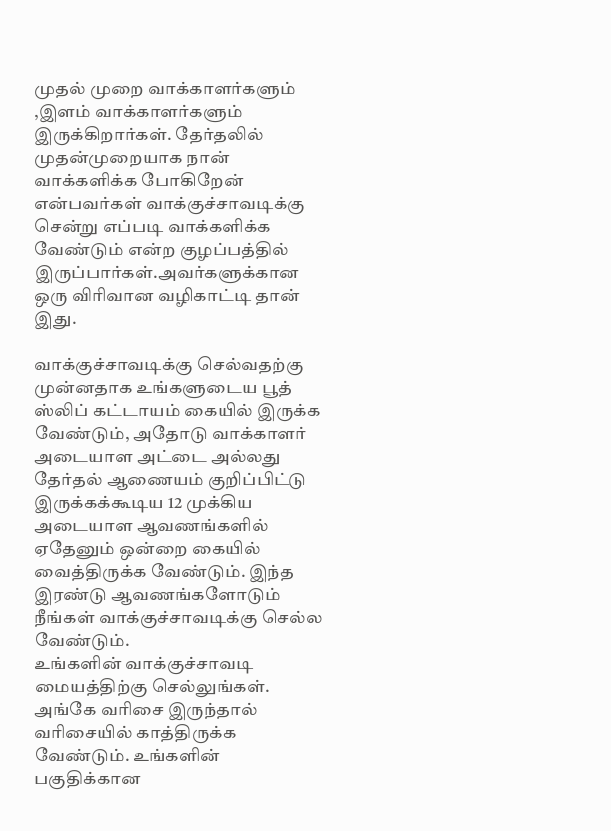முதல் முறை வாக்காளர்களும் ,இளம் வாக்காளர்களும் இருக்கிறார்கள். தேர்தலில் முதன்முறையாக நான் வாக்களிக்க போகிறேன் என்பவர்கள் வாக்குச்சாவடிக்கு சென்று எப்படி வாக்களிக்க வேண்டும் என்ற குழப்பத்தில் இருப்பார்கள்.அவர்களுக்கான ஒரு விரிவான வழிகாட்டி தான் இது.

வாக்குச்சாவடிக்கு செல்வதற்கு முன்னதாக உங்களுடைய பூத் ஸ்லிப் கட்டாயம் கையில் இருக்க வேண்டும், அதோடு வாக்காளர் அடையாள அட்டை அல்லது தேர்தல் ஆணையம் குறிப்பிட்டு இருக்கக்கூடிய 12 முக்கிய அடையாள ஆவணங்களில் ஏதேனும் ஒன்றை கையில் வைத்திருக்க வேண்டும். இந்த இரண்டு ஆவணங்களோடும் நீங்கள் வாக்குச்சாவடிக்கு செல்ல வேண்டும்.
உங்களின் வாக்குச்சாவடி மையத்திற்கு செல்லுங்கள். அங்கே வரிசை இருந்தால் வரிசையில் காத்திருக்க வேண்டும். உங்களின் பகுதிக்கான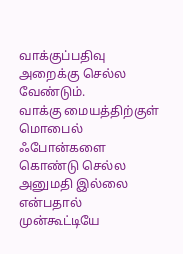வாக்குப்பதிவு அறைக்கு செல்ல வேண்டும்.
வாக்கு மையத்திற்குள் மொபைல் ஃபோன்களை கொண்டு செல்ல அனுமதி இல்லை என்பதால் முன்கூட்டியே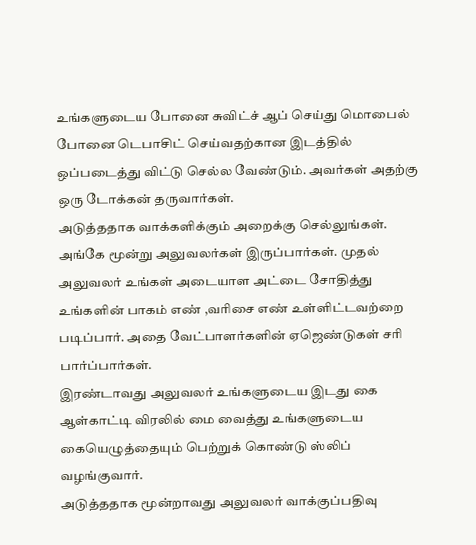உங்களுடைய போனை சுவிட்ச் ஆப் செய்து மொபைல் போனை டெபாசிட் செய்வதற்கான இடத்தில் ஒப்படைத்து விட்டு செல்ல வேண்டும். அவர்கள் அதற்கு ஒரு டோக்கன் தருவார்கள்.
அடுத்ததாக வாக்களிக்கும் அறைக்கு செல்லுங்கள். அங்கே மூன்று அலுவலர்கள் இருப்பார்கள். முதல் அலுவலர் உங்கள் அடையாள அட்டை சோதித்து உங்களின் பாகம் எண் ,வரிசை எண் உள்ளிட்டவற்றை படிப்பார். அதை வேட்பாளர்களின் ஏஜெண்டுகள் சரி பார்ப்பார்கள்.
இரண்டாவது அலுவலர் உங்களுடைய இடது கை ஆள்காட்டி விரலில் மை வைத்து உங்களுடைய கையெழுத்தையும் பெற்றுக் கொண்டு ஸ்லிப் வழங்குவார்.
அடுத்ததாக மூன்றாவது அலுவலர் வாக்குப்பதிவு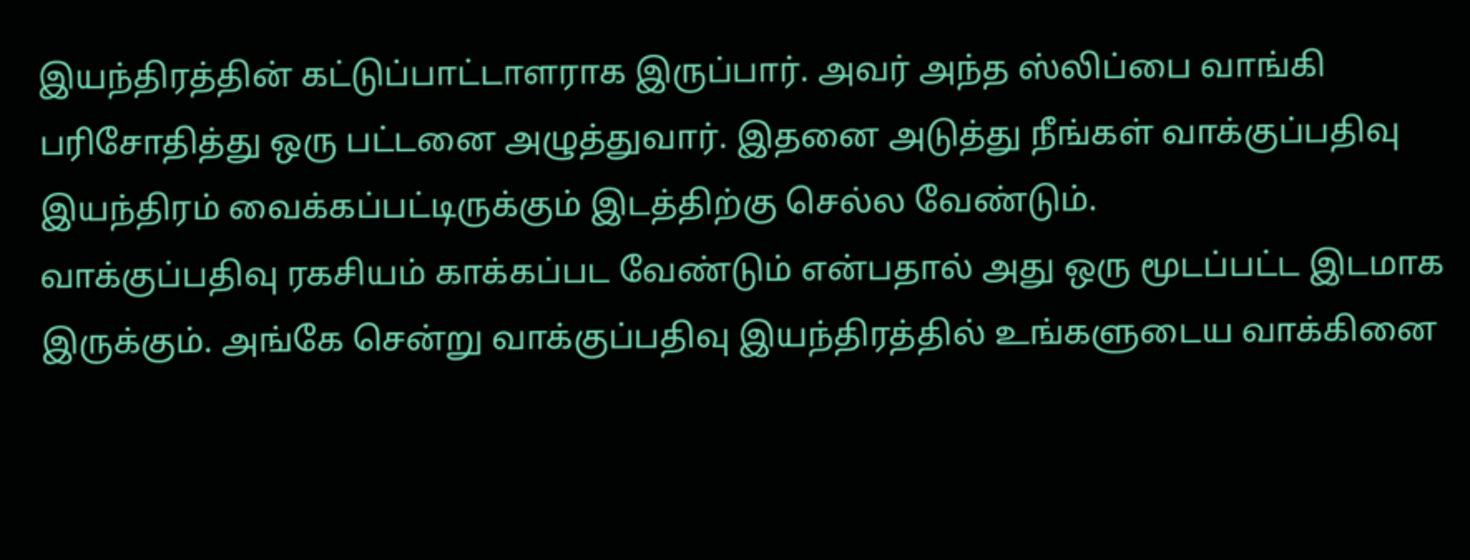இயந்திரத்தின் கட்டுப்பாட்டாளராக இருப்பார். அவர் அந்த ஸ்லிப்பை வாங்கி பரிசோதித்து ஒரு பட்டனை அழுத்துவார். இதனை அடுத்து நீங்கள் வாக்குப்பதிவு இயந்திரம் வைக்கப்பட்டிருக்கும் இடத்திற்கு செல்ல வேண்டும்.
வாக்குப்பதிவு ரகசியம் காக்கப்பட வேண்டும் என்பதால் அது ஒரு மூடப்பட்ட இடமாக இருக்கும். அங்கே சென்று வாக்குப்பதிவு இயந்திரத்தில் உங்களுடைய வாக்கினை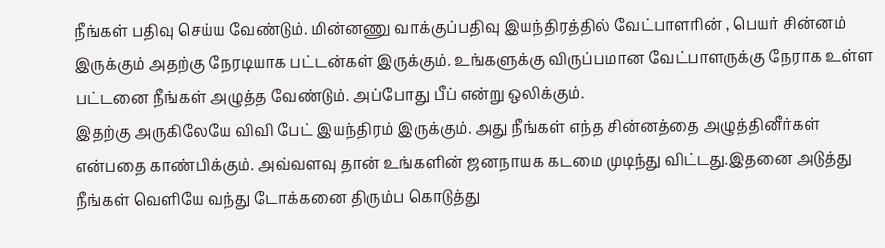நீங்கள் பதிவு செய்ய வேண்டும். மின்னணு வாக்குப்பதிவு இயந்திரத்தில் வேட்பாளரின் , பெயர் சின்னம் இருக்கும் அதற்கு நேரடியாக பட்டன்கள் இருக்கும். உங்களுக்கு விருப்பமான வேட்பாளருக்கு நேராக உள்ள பட்டனை நீங்கள் அழுத்த வேண்டும். அப்போது பீப் என்று ஒலிக்கும்.
இதற்கு அருகிலேயே விவி பேட் இயந்திரம் இருக்கும். அது நீங்கள் எந்த சின்னத்தை அழுத்தினீர்கள் என்பதை காண்பிக்கும். அவ்வளவு தான் உங்களின் ஜனநாயக கடமை முடிந்து விட்டது.இதனை அடுத்து நீங்கள் வெளியே வந்து டோக்கனை திரும்ப கொடுத்து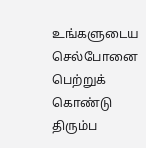உங்களுடைய செல்போனை பெற்றுக் கொண்டு திரும்ப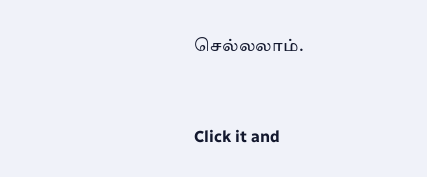செல்லலாம்.


Click it and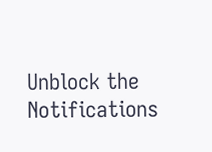Unblock the Notifications